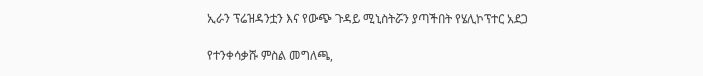ኢራን ፕሬዝዳንቷን እና የውጭ ጉዳይ ሚኒስትሯን ያጣችበት የሄሊኮፕተር አደጋ

የተንቀሳቃሹ ምስል መግለጫ,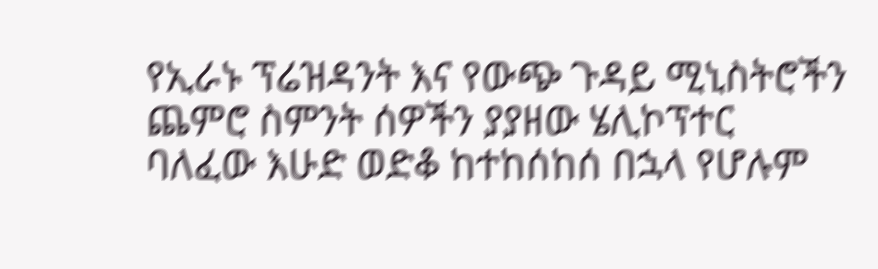የኢራኑ ፕሬዝዳንት እና የውጭ ጉዳይ ሚኒስትሮችን ጨምሮ ስምንት ሰዎችን ያያዘው ሄሊኮፕተር ባለፈው እሁድ ወድቆ ከተከሰከሰ በኋላ የሆሉም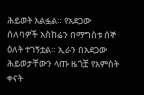ሕይወት አልፏል። የአደጋው ሰለባዎች አስከሬን በማግስቱ ሰኞ ዕለት ተገኝቷል። ኢራን በአደጋው ሕይወታቸውን ላጡ ዜጎቿ የአምስት ቀናት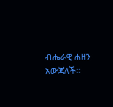ብሔራዊ ሐዘን አውጃለች።